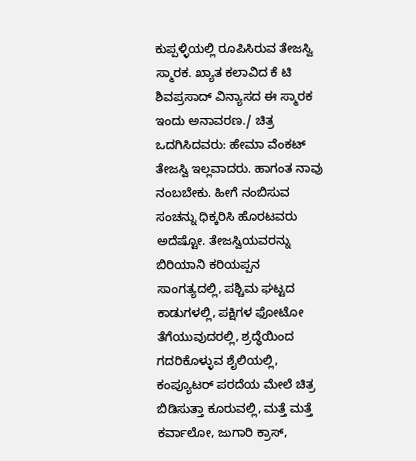ಕುಪ್ಪಳ್ಳಿಯಲ್ಲಿ ರೂಪಿಸಿರುವ ತೇಜಸ್ವಿ ಸ್ಮಾರಕ. ಖ್ಯಾತ ಕಲಾವಿದ ಕೆ ಟಿ ಶಿವಪ್ರಸಾದ್ ವಿನ್ಯಾಸದ ಈ ಸ್ಮಾರಕ ಇಂದು ಅನಾವರಣ./ ಚಿತ್ರ ಒದಗಿಸಿದವರು: ಹೇಮಾ ವೆಂಕಟ್
ತೇಜಸ್ವಿ ಇಲ್ಲವಾದರು. ಹಾಗಂತ ನಾವು ನಂಬಬೇಕು. ಹೀಗೆ ನಂಬಿಸುವ ಸಂಚನ್ನು ಧಿಕ್ಕರಿಸಿ ಹೊರಟವರು ಅದೆಷ್ಟೋ. ತೇಜಸ್ವಿಯವರನ್ನು ಬಿರಿಯಾನಿ ಕರಿಯಪ್ಪನ ಸಾಂಗತ್ಯದಲ್ಲಿ, ಪಶ್ಚಿಮ ಘಟ್ಟದ ಕಾಡುಗಳಲ್ಲಿ, ಪಕ್ಷಿಗಳ ಫೋಟೋ ತೆಗೆಯುವುದರಲ್ಲಿ, ಶ್ರದ್ಧೆಯಿಂದ ಗದರಿಕೊಳ್ಳುವ ಶೈಲಿಯಲ್ಲಿ, ಕಂಪ್ಯೂಟರ್ ಪರದೆಯ ಮೇಲೆ ಚಿತ್ರ ಬಿಡಿಸುತ್ತಾ ಕೂರುವಲ್ಲಿ, ಮತ್ತೆ ಮತ್ತೆ ಕರ್ವಾಲೋ, ಜುಗಾರಿ ಕ್ರಾಸ್,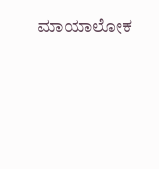ಮಾಯಾಲೋಕ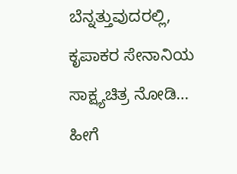ಬೆನ್ನತ್ತುವುದರಲ್ಲಿ, ಕೃಪಾಕರ ಸೇನಾನಿಯ ಸಾಕ್ಷ್ಯಚಿತ್ರ ನೋಡಿ… ಹೀಗೆ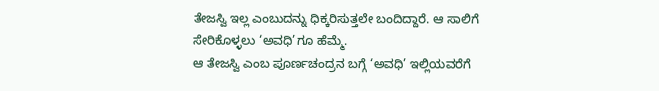ತೇಜಸ್ವಿ ಇಲ್ಲ ಎಂಬುದನ್ನು ಧಿಕ್ಕರಿಸುತ್ತಲೇ ಬಂದಿದ್ದಾರೆ. ಆ ಸಾಲಿಗೆ ಸೇರಿಕೊಳ್ಳಲು ‘ಅವಧಿ’ಗೂ ಹೆಮ್ಮೆ.
ಆ ತೇಜಸ್ವಿ ಎಂಬ ಪೂರ್ಣಚಂದ್ರನ ಬಗ್ಗೆ ‘ಅವಧಿ’ ಇಲ್ಲಿಯವರೆಗೆ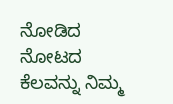ನೋಡಿದ ನೋಟದ ಕೆಲವನ್ನು ನಿಮ್ಮ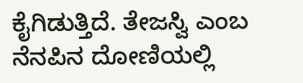ಕೈಗಿಡುತ್ತಿದೆ. ತೇಜಸ್ವಿ ಎಂಬ ನೆನಪಿನ ದೋಣಿಯಲ್ಲಿ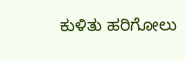ಕುಳಿತು ಹರಿಗೋಲು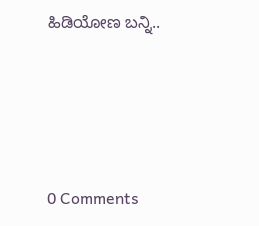ಹಿಡಿಯೋಣ ಬನ್ನಿ..





0 Comments